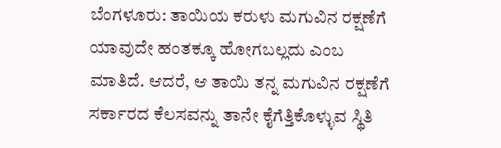ಬೆಂಗಳೂರು: ತಾಯಿಯ ಕರುಳು ಮಗುವಿನ ರಕ್ಷಣೆಗೆ ಯಾವುದೇ ಹಂತಕ್ಕೂ ಹೋಗಬಲ್ಲದು ಎಂಬ ಮಾತಿದೆ. ಆದರೆ, ಆ ತಾಯಿ ತನ್ನ ಮಗುವಿನ ರಕ್ಷಣೆಗೆ ಸರ್ಕಾರದ ಕೆಲಸವನ್ನು ತಾನೇ ಕೈಗೆತ್ತಿಕೊಳ್ಳುವ ಸ್ಥಿತಿ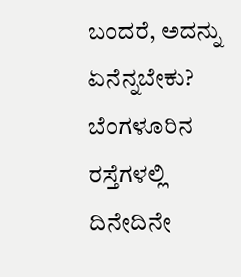ಬಂದರೆ, ಅದನ್ನು ಏನೆನ್ನಬೇಕು? ಬೆಂಗಳೂರಿನ ರಸ್ತೆಗಳಲ್ಲಿ ದಿನೇದಿನೇ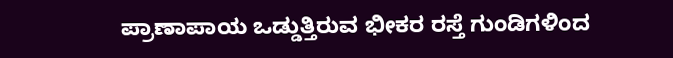ಪ್ರಾಣಾಪಾಯ ಒಡ್ಡುತ್ತಿರುವ ಭೀಕರ ರಸ್ತೆ ಗುಂಡಿಗಳಿಂದ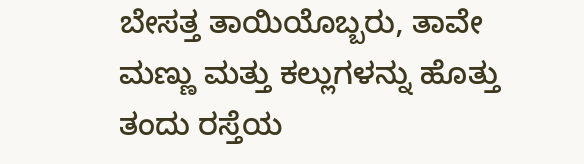ಬೇಸತ್ತ ತಾಯಿಯೊಬ್ಬರು, ತಾವೇ ಮಣ್ಣು ಮತ್ತು ಕಲ್ಲುಗಳನ್ನು ಹೊತ್ತು ತಂದು ರಸ್ತೆಯ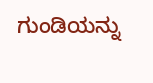ಗುಂಡಿಯನ್ನು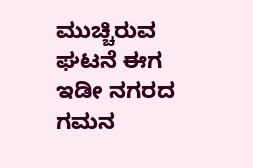ಮುಚ್ಚಿರುವ ಘಟನೆ ಈಗ ಇಡೀ ನಗರದ ಗಮನ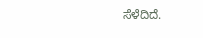ಸೆಳೆದಿದೆ.